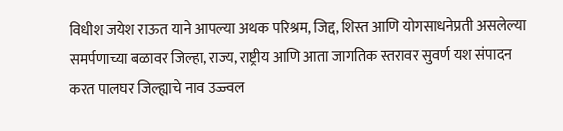विधीश जयेश राऊत याने आपल्या अथक परिश्रम, जिद्द, शिस्त आणि योगसाधनेप्रती असलेल्या समर्पणाच्या बळावर जिल्हा, राज्य, राष्ट्रीय आणि आता जागतिक स्तरावर सुवर्ण यश संपादन करत पालघर जिल्ह्याचे नाव उज्ज्वल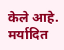केले आहे. मर्यादित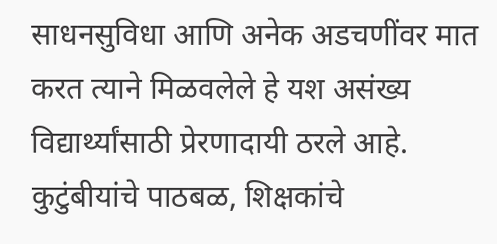साधनसुविधा आणि अनेक अडचणींवर मात करत त्याने मिळवलेले हे यश असंख्य विद्यार्थ्यांसाठी प्रेरणादायी ठरले आहे. कुटुंबीयांचे पाठबळ, शिक्षकांचे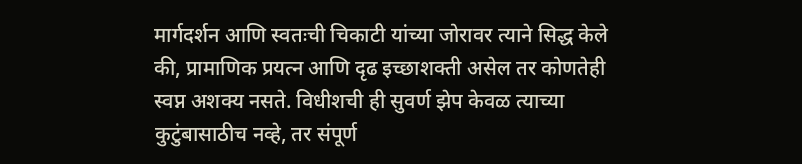मार्गदर्शन आणि स्वतःची चिकाटी यांच्या जोरावर त्याने सिद्ध केले की, प्रामाणिक प्रयत्न आणि दृढ इच्छाशक्ती असेल तर कोणतेही स्वप्न अशक्य नसते. विधीशची ही सुवर्ण झेप केवळ त्याच्या कुटुंबासाठीच नव्हे, तर संपूर्ण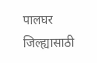पालघर जिल्ह्यासाठी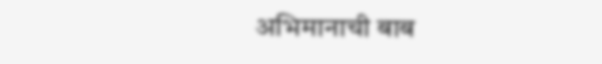अभिमानाची बाब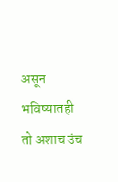असून भविष्यातही तो अशाच उंच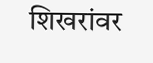शिखरांवर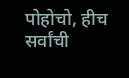पोहोचो, हीच सर्वांची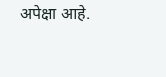अपेक्षा आहे.